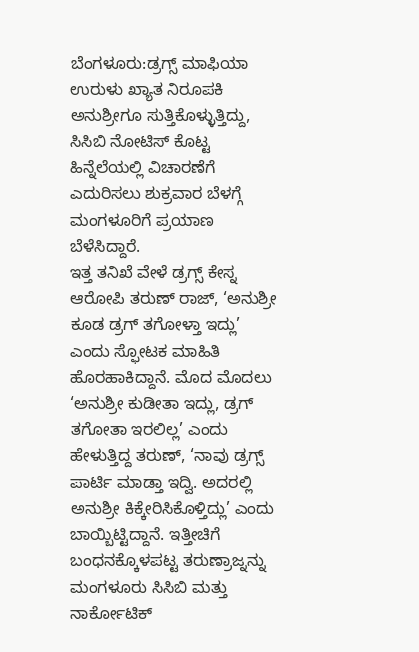ಬೆಂಗಳೂರು:ಡ್ರಗ್ಸ್ ಮಾಫಿಯಾ ಉರುಳು ಖ್ಯಾತ ನಿರೂಪಕಿ ಅನುಶ್ರೀಗೂ ಸುತ್ತಿಕೊಳ್ಳುತ್ತಿದ್ದು, ಸಿಸಿಬಿ ನೋಟಿಸ್ ಕೊಟ್ಟ ಹಿನ್ನೆಲೆಯಲ್ಲಿ ವಿಚಾರಣೆಗೆ ಎದುರಿಸಲು ಶುಕ್ರವಾರ ಬೆಳಗ್ಗೆ ಮಂಗಳೂರಿಗೆ ಪ್ರಯಾಣ ಬೆಳೆಸಿದ್ದಾರೆ.
ಇತ್ತ ತನಿಖೆ ವೇಳೆ ಡ್ರಗ್ಸ್ ಕೇಸ್ನ ಆರೋಪಿ ತರುಣ್ ರಾಜ್, ‘ಅನುಶ್ರೀ ಕೂಡ ಡ್ರಗ್ ತಗೋಳ್ತಾ ಇದ್ಲು’ ಎಂದು ಸ್ಫೋಟಕ ಮಾಹಿತಿ ಹೊರಹಾಕಿದ್ದಾನೆ. ಮೊದ ಮೊದಲು ‘ಅನುಶ್ರೀ ಕುಡೀತಾ ಇದ್ಲು, ಡ್ರಗ್ ತಗೋತಾ ಇರಲಿಲ್ಲ’ ಎಂದು ಹೇಳುತ್ತಿದ್ದ ತರುಣ್, ‘ನಾವು ಡ್ರಗ್ಸ್ ಪಾರ್ಟಿ ಮಾಡ್ತಾ ಇದ್ವಿ. ಅದರಲ್ಲಿ ಅನುಶ್ರೀ ಕಿಕ್ಕೇರಿಸಿಕೊಳ್ತಿದ್ಲು’ ಎಂದು ಬಾಯ್ಬಿಟ್ಟಿದ್ದಾನೆ. ಇತ್ತೀಚಿಗೆ ಬಂಧನಕ್ಕೊಳಪಟ್ಟ ತರುಣ್ರಾಜ್ನನ್ನು ಮಂಗಳೂರು ಸಿಸಿಬಿ ಮತ್ತು ನಾರ್ಕೋಟಿಕ್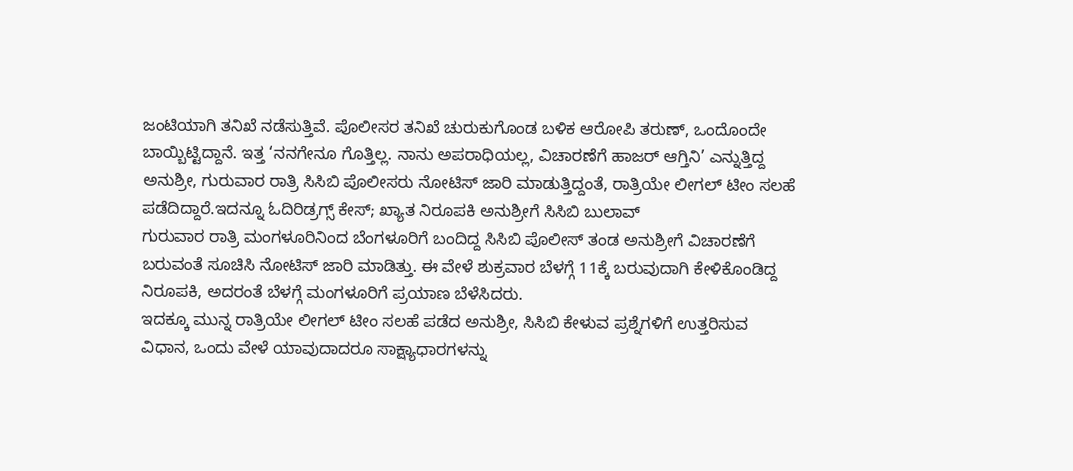ಜಂಟಿಯಾಗಿ ತನಿಖೆ ನಡೆಸುತ್ತಿವೆ. ಪೊಲೀಸರ ತನಿಖೆ ಚುರುಕುಗೊಂಡ ಬಳಿಕ ಆರೋಪಿ ತರುಣ್, ಒಂದೊಂದೇ ಬಾಯ್ಬಿಟ್ಟಿದ್ದಾನೆ. ಇತ್ತ ‘ನನಗೇನೂ ಗೊತ್ತಿಲ್ಲ. ನಾನು ಅಪರಾಧಿಯಲ್ಲ, ವಿಚಾರಣೆಗೆ ಹಾಜರ್ ಆಗ್ತಿನಿ’ ಎನ್ನುತ್ತಿದ್ದ ಅನುಶ್ರೀ, ಗುರುವಾರ ರಾತ್ರಿ ಸಿಸಿಬಿ ಪೊಲೀಸರು ನೋಟಿಸ್ ಜಾರಿ ಮಾಡುತ್ತಿದ್ದಂತೆ, ರಾತ್ರಿಯೇ ಲೀಗಲ್‌ ಟೀಂ ಸಲಹೆ ಪಡೆದಿದ್ದಾರೆ.ಇದನ್ನೂ ಓದಿರಿಡ್ರಗ್ಸ್ ಕೇಸ್; ಖ್ಯಾತ ನಿರೂಪಕಿ ಅನುಶ್ರೀಗೆ ಸಿಸಿಬಿ ಬುಲಾವ್
ಗುರುವಾರ ರಾತ್ರಿ ಮಂಗಳೂರಿನಿಂದ ಬೆಂಗಳೂರಿಗೆ ಬಂದಿದ್ದ ಸಿಸಿಬಿ ಪೊಲೀಸ್ ತಂಡ ಅನುಶ್ರೀಗೆ ವಿಚಾರಣೆಗೆ ಬರುವಂತೆ ಸೂಚಿಸಿ ನೋಟಿಸ್ ಜಾರಿ ಮಾಡಿತ್ತು. ಈ ವೇಳೆ ಶುಕ್ರವಾರ ಬೆಳಗ್ಗೆ 11ಕ್ಕೆ ಬರುವುದಾಗಿ ಕೇಳಿಕೊಂಡಿದ್ದ ನಿರೂಪಕಿ, ಅದರಂತೆ ಬೆಳಗ್ಗೆ ಮಂಗಳೂರಿಗೆ ಪ್ರಯಾಣ ಬೆಳೆಸಿದರು.
ಇದಕ್ಕೂ ಮುನ್ನ ರಾತ್ರಿಯೇ ಲೀಗಲ್‌ ಟೀಂ ಸಲಹೆ ಪಡೆದ ಅನುಶ್ರೀ, ಸಿಸಿಬಿ ಕೇಳುವ ಪ್ರಶ್ನೆಗಳಿಗೆ ಉತ್ತರಿಸುವ ವಿಧಾನ, ಒಂದು ವೇಳೆ ಯಾವುದಾದರೂ ಸಾಕ್ಷ್ಯಾಧಾರಗಳನ್ನು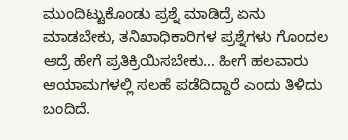ಮುಂದಿಟ್ಟುಕೊಂಡು ಪ್ರಶ್ನೆ ಮಾಡಿದ್ರೆ ಏನು ಮಾಡಬೇಕು, ತನಿಖಾಧಿಕಾರಿಗಳ ಪ್ರಶ್ನೆಗಳು ಗೊಂದಲ ಆದ್ರೆ ಹೇಗೆ ಪ್ರತಿಕ್ರಿಯಿಸಬೇಕು… ಹೀಗೆ ಹಲವಾರು ಆಯಾಮಗಳಲ್ಲಿ ಸಲಹೆ ಪಡೆದಿದ್ದಾರೆ ಎಂದು ತಿಳಿದು ಬಂದಿದೆ.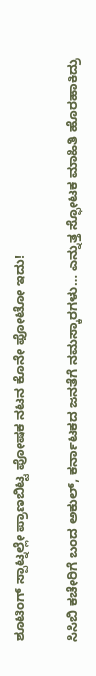ಶೂಟಿಂಗ್ ಸ್ಪಾಟ್ನಲ್ಲೇ ಪ್ರಾಣಬಿಟ್ಟ ಪೋಷಕ ನಟನ ಕೊನೇ ಫೋಟೋ ಇದು!

ಸಿಸಿಬಿ ಕಚೇರಿಗೆ ಬಂದ ಅಕುಲ್, ಕರ್ನಾಟಕದ ಜನತೆಗೆ ನಮಸ್ಕಾರಗಳು… ಎನ್ನುತ್ತ ಸ್ಫೋಟಕ ಮಾಹಿತಿ ಹೊರಹಾಕಿದ್ರು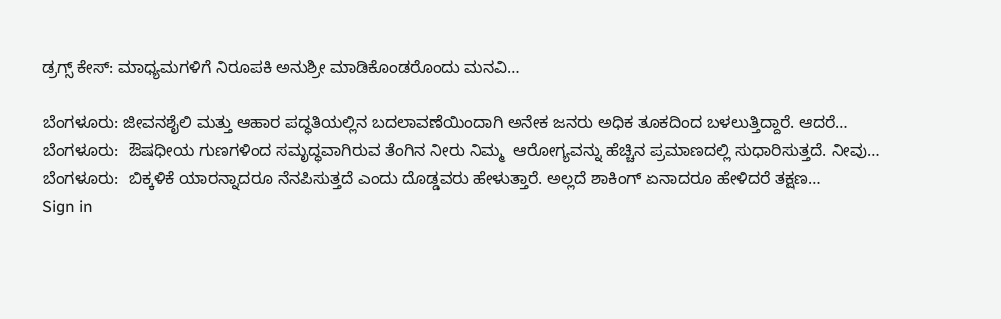ಡ್ರಗ್ಸ್ ಕೇಸ್: ಮಾಧ್ಯಮಗಳಿಗೆ ನಿರೂಪಕಿ ಅನುಶ್ರೀ ಮಾಡಿಕೊಂಡರೊಂದು ಮನವಿ…

ಬೆಂಗಳೂರು: ಜೀವನಶೈಲಿ ಮತ್ತು ಆಹಾರ ಪದ್ಧತಿಯಲ್ಲಿನ ಬದಲಾವಣೆಯಿಂದಾಗಿ ಅನೇಕ ಜನರು ಅಧಿಕ ತೂಕದಿಂದ ಬಳಲುತ್ತಿದ್ದಾರೆ. ಆದರೆ…
ಬೆಂಗಳೂರು:  ಔಷಧೀಯ ಗುಣಗಳಿಂದ ಸಮೃದ್ಧವಾಗಿರುವ ತೆಂಗಿನ ನೀರು ನಿಮ್ಮ  ಆರೋಗ್ಯವನ್ನು ಹೆಚ್ಚಿನ ಪ್ರಮಾಣದಲ್ಲಿ ಸುಧಾರಿಸುತ್ತದೆ. ನೀವು…
ಬೆಂಗಳೂರು:  ಬಿಕ್ಕಳಿಕೆ ಯಾರನ್ನಾದರೂ ನೆನಪಿಸುತ್ತದೆ ಎಂದು ದೊಡ್ಡವರು ಹೇಳುತ್ತಾರೆ. ಅಲ್ಲದೆ ಶಾಕಿಂಗ್ ಏನಾದರೂ ಹೇಳಿದರೆ ತಕ್ಷಣ…
Sign in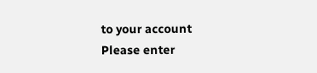to your account
Please enter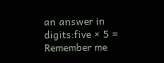an answer in digits:five × 5 =
Remember me